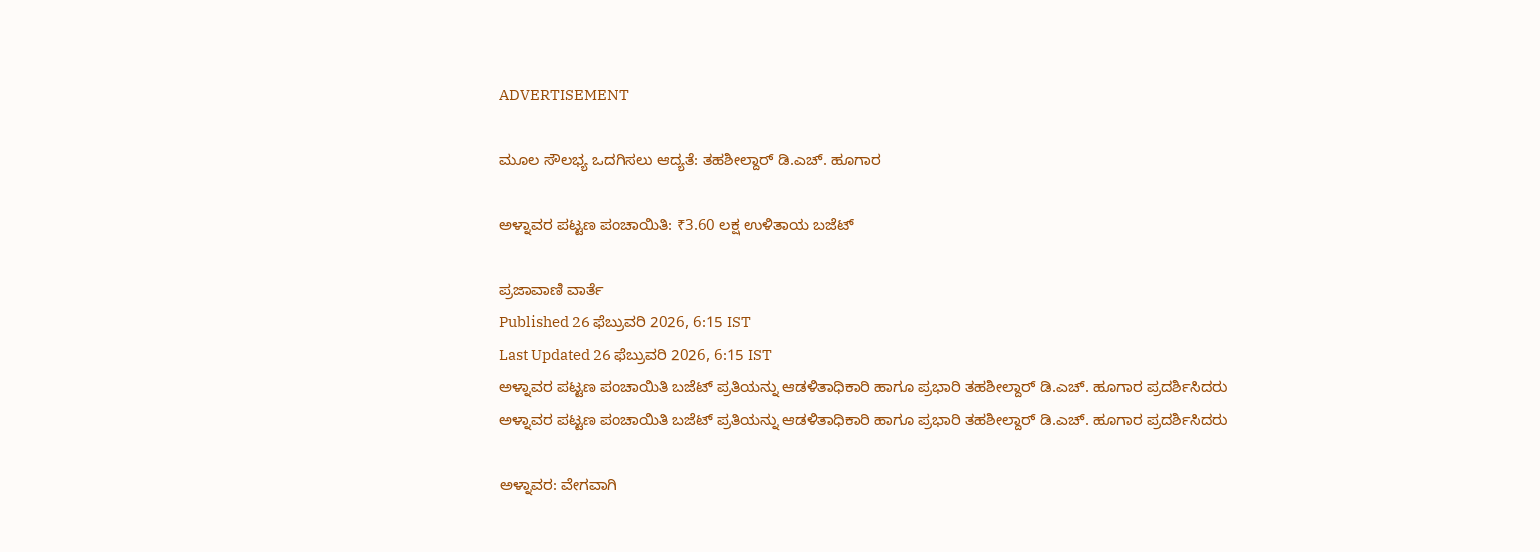ADVERTISEMENT

ಮೂಲ ಸೌಲಭ್ಯ ಒದಗಿಸಲು ಆದ್ಯತೆ: ತಹಶೀಲ್ದಾರ್ ಡಿ.ಎಚ್. ಹೂಗಾರ

ಅಳ್ನಾವರ ಪಟ್ಟಣ ಪಂಚಾಯಿತಿ: ₹3.60 ಲಕ್ಷ ಉಳಿತಾಯ ಬಜೆಟ್‌

ಪ್ರಜಾವಾಣಿ ವಾರ್ತೆ
Published 26 ಫೆಬ್ರುವರಿ 2026, 6:15 IST
Last Updated 26 ಫೆಬ್ರುವರಿ 2026, 6:15 IST
ಅಳ್ನಾವರ ಪಟ್ಟಣ ಪಂಚಾಯಿತಿ ಬಜೆಟ್‌ ಪ್ರತಿಯನ್ನು ಆಡಳಿತಾಧಿಕಾರಿ ಹಾಗೂ ಪ್ರಭಾರಿ ತಹಶೀಲ್ದಾರ್ ಡಿ.ಎಚ್. ಹೂಗಾರ ಪ್ರದರ್ಶಿಸಿದರು
ಅಳ್ನಾವರ ಪಟ್ಟಣ ಪಂಚಾಯಿತಿ ಬಜೆಟ್‌ ಪ್ರತಿಯನ್ನು ಆಡಳಿತಾಧಿಕಾರಿ ಹಾಗೂ ಪ್ರಭಾರಿ ತಹಶೀಲ್ದಾರ್ ಡಿ.ಎಚ್. ಹೂಗಾರ ಪ್ರದರ್ಶಿಸಿದರು

ಅಳ್ನಾವರ: ವೇಗವಾಗಿ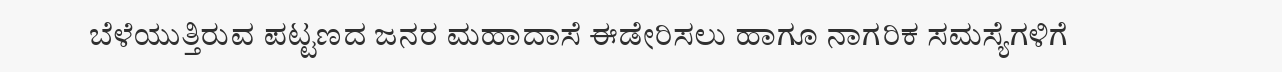ಬೆಳೆಯುತ್ತಿರುವ ಪಟ್ಟಣದ ಜನರ ಮಹಾದಾಸೆ ಈಡೇರಿಸಲು ಹಾಗೂ ನಾಗರಿಕ ಸಮಸ್ಯೆಗಳಿಗೆ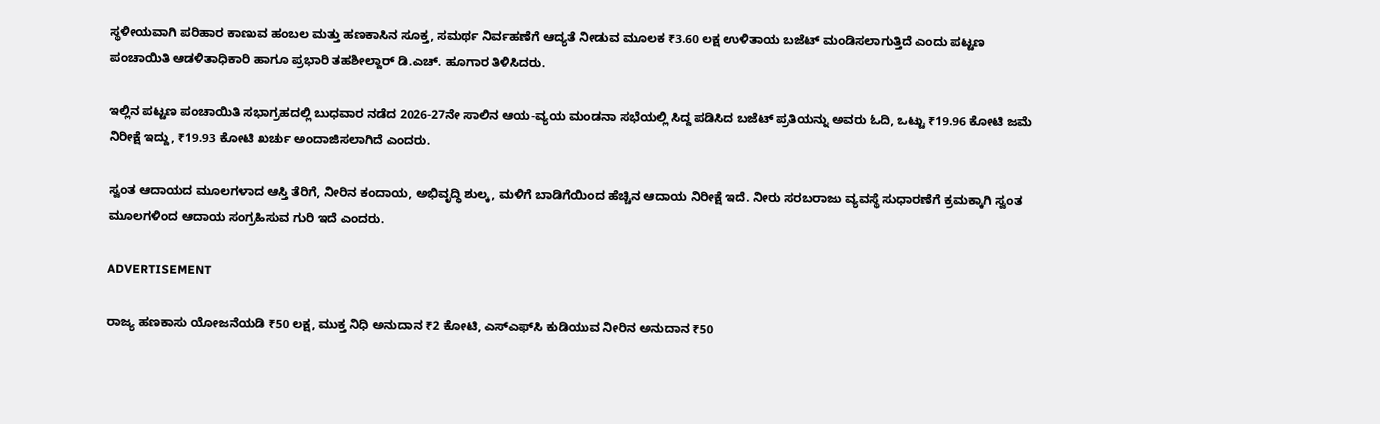ಸ್ಥಳೀಯವಾಗಿ ಪರಿಹಾರ ಕಾಣುವ ಹಂಬಲ ಮತ್ತು ಹಣಕಾಸಿನ ಸೂಕ್ತ, ಸಮರ್ಥ ನಿರ್ವಹಣೆಗೆ ಆದ್ಯತೆ ನೀಡುವ ಮೂಲಕ ₹3.60 ಲಕ್ಷ ಉಳಿತಾಯ ಬಜೆಟ್‌ ಮಂಡಿಸಲಾಗುತ್ತಿದೆ ಎಂದು ಪಟ್ಟಣ ಪಂಚಾಯಿತಿ ಆಡಳಿತಾಧಿಕಾರಿ ಹಾಗೂ ಪ್ರಭಾರಿ ತಹಶೀಲ್ದಾರ್ ಡಿ.ಎಚ್. ಹೂಗಾರ ತಿಳಿಸಿದರು.

ಇಲ್ಲಿನ ಪಟ್ಟಣ ಪಂಚಾಯಿತಿ ಸಭಾಗ್ರಹದಲ್ಲಿ ಬುಧವಾರ ನಡೆದ 2026-27ನೇ ಸಾಲಿನ ಆಯ-ವ್ಯಯ ಮಂಡನಾ ಸಭೆಯಲ್ಲಿ ಸಿದ್ದ ಪಡಿಸಿದ ಬಜೆಟ್‌ ಪ್ರತಿಯನ್ನು ಅವರು ಓದಿ, ಒಟ್ಟು ₹19.96 ಕೋಟಿ ಜಮೆ ನಿರೀಕ್ಷೆ ಇದ್ದು, ₹19.93 ಕೋಟಿ ಖರ್ಚು ಅಂದಾಜಿಸಲಾಗಿದೆ ಎಂದರು.

ಸ್ವಂತ ಆದಾಯದ ಮೂಲಗಳಾದ ಆಸ್ತಿ ತೆರಿಗೆ, ನೀರಿನ ಕಂದಾಯ, ಅಭಿವೃದ್ಧಿ ಶುಲ್ಕ, ಮಳಿಗೆ ಬಾಡಿಗೆಯಿಂದ ಹೆಚ್ಚಿನ ಆದಾಯ ನಿರೀಕ್ಷೆ ಇದೆ. ನೀರು ಸರಬರಾಜು ವ್ಯವಸ್ಥೆ ಸುಧಾರಣೆಗೆ ಕ್ರಮಕ್ಕಾಗಿ ಸ್ವಂತ ಮೂಲಗಳಿಂದ ಆದಾಯ ಸಂಗ್ರಹಿಸುವ ಗುರಿ ಇದೆ ಎಂದರು.

ADVERTISEMENT

ರಾಜ್ಯ ಹಣಕಾಸು ಯೋಜನೆಯಡಿ ₹50 ಲಕ್ಷ, ಮುಕ್ತ ನಿಧಿ ಅನುದಾನ ₹2 ಕೋಟಿ, ಎಸ್‍ಎಫ್‍ಸಿ ಕುಡಿಯುವ ನೀರಿನ ಅನುದಾನ ₹50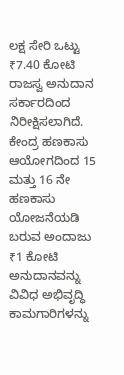ಲಕ್ಷ ಸೇರಿ ಒಟ್ಟು ₹7.40 ಕೋಟಿ ರಾಜಸ್ವ ಅನುದಾನ ಸರ್ಕಾರದಿಂದ ನಿರೀಕ್ಷಿಸಲಾಗಿದೆ. ಕೇಂದ್ರ ಹಣಕಾಸು ಆಯೋಗದಿಂದ 15 ಮತ್ತು 16 ನೇ ಹಣಕಾಸು ಯೋಜನೆಯಡಿ ಬರುವ ಅಂದಾಜು ₹1 ಕೋಟಿ
ಅನುದಾನವನ್ನು ವಿವಿಧ ಅಭಿವೃದ್ಧಿ ಕಾಮಗಾರಿಗಳನ್ನು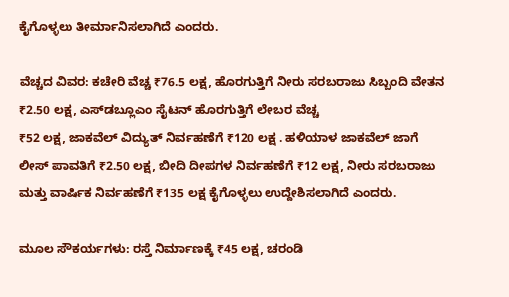ಕೈಗೊಳ್ಳಲು ತೀರ್ಮಾನಿಸಲಾಗಿದೆ ಎಂದರು.

ವೆಚ್ಚದ ವಿವರ: ಕಚೇರಿ ವೆಚ್ಚ ₹76.5 ಲಕ್ಷ, ಹೊರಗುತ್ತಿಗೆ ನೀರು ಸರಬರಾಜು ಸಿಬ್ಬಂದಿ ವೇತನ ₹2.50 ಲಕ್ಷ, ಎಸ್‍ಡಬ್ಲೂಎಂ ಸೈಟನ್ ಹೊರಗುತ್ತಿಗೆ ಲೇಬರ ವೆಚ್ಚ
₹52 ಲಕ್ಷ, ಜಾಕವೆಲ್ ವಿದ್ಯುತ್ ನಿರ್ವಹಣೆಗೆ ₹120 ಲಕ್ಷ . ಹಳಿಯಾಳ ಜಾಕವೆಲ್ ಜಾಗೆ ಲೀಸ್ ಪಾವತಿಗೆ ₹2.50 ಲಕ್ಷ, ಬೀದಿ ದೀಪಗಳ ನಿರ್ವಹಣೆಗೆ ₹12 ಲಕ್ಷ, ನೀರು ಸರಬರಾಜು ಮತ್ತು ವಾರ್ಷಿಕ ನಿರ್ವಹಣೆಗೆ ₹135 ಲಕ್ಷ ಕೈಗೊಳ್ಳಲು ಉದ್ದೇಶಿಸಲಾಗಿದೆ ಎಂದರು.

ಮೂಲ ಸೌಕರ್ಯಗಳು: ರಸ್ತೆ ನಿರ್ಮಾಣಕ್ಕೆ ₹45 ಲಕ್ಷ, ಚರಂಡಿ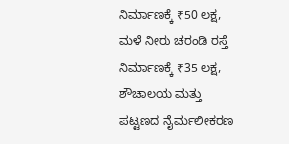ನಿರ್ಮಾಣಕ್ಕೆ ₹50 ಲಕ್ಷ, ಮಳೆ ನೀರು ಚರಂಡಿ ರಸ್ತೆ ನಿರ್ಮಾಣಕ್ಕೆ ₹35 ಲಕ್ಷ, ಶೌಚಾಲಯ ಮತ್ತು ಪಟ್ಟಣದ ನೈರ್ಮಲೀಕರಣ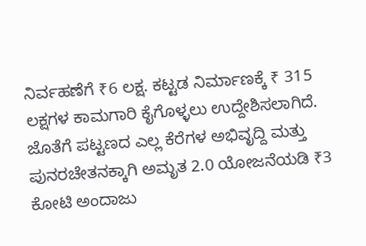ನಿರ್ವಹಣೆಗೆ ₹6 ಲಕ್ಷ. ಕಟ್ಟಡ ನಿರ್ಮಾಣಕ್ಕೆ ₹ 315 ಲಕ್ಷಗಳ ಕಾಮಗಾರಿ ಕೈಗೊಳ್ಳಲು ಉದ್ದೇಶಿಸಲಾಗಿದೆ. ಜೊತೆಗೆ ಪಟ್ಟಣದ ಎಲ್ಲ ಕೆರೆಗಳ ಅಭಿವೃದ್ದಿ ಮತ್ತು ಪುನರಚೇತನಕ್ಕಾಗಿ ಅಮೃತ 2.0 ಯೋಜನೆಯಡಿ ₹3 ಕೋಟಿ ಅಂದಾಜು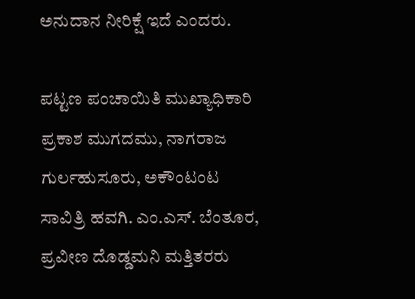ಅನುದಾನ ನೀರಿಕ್ಷೆ ಇದೆ ಎಂದರು.

ಪಟ್ಟಣ ಪಂಚಾಯಿತಿ ಮುಖ್ಯಾಧಿಕಾರಿ ಪ್ರಕಾಶ ಮುಗದಮು, ನಾಗರಾಜ ಗುರ್ಲಹುಸೂರು, ಅಕೌಂಟಂಟ ಸಾವಿತ್ರಿ ಹವಗಿ. ಎಂ.ಎಸ್. ಬೆಂತೂರ, ಪ್ರವೀಣ ದೊಡ್ಡಮನಿ ಮತ್ತಿತರರು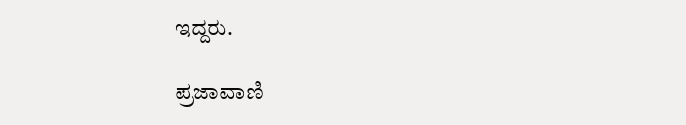ಇದ್ದರು.

ಪ್ರಜಾವಾಣಿ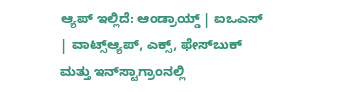ಆ್ಯಪ್ ಇಲ್ಲಿದೆ: ಆಂಡ್ರಾಯ್ಡ್ | ಐಒಎಸ್ | ವಾಟ್ಸ್ಆ್ಯಪ್, ಎಕ್ಸ್, ಫೇಸ್‌ಬುಕ್ ಮತ್ತು ಇನ್‌ಸ್ಟಾಗ್ರಾಂನಲ್ಲಿ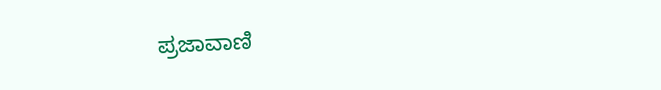ಪ್ರಜಾವಾಣಿ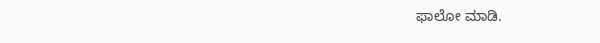ಫಾಲೋ ಮಾಡಿ.